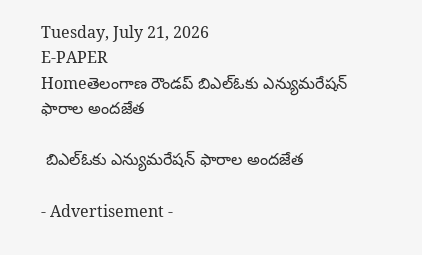Tuesday, July 21, 2026
E-PAPER
Homeతెలంగాణ రౌండప్ బిఎల్ఓకు ఎన్యుమరేషన్ ఫారాల అందజేత

 బిఎల్ఓకు ఎన్యుమరేషన్ ఫారాల అందజేత

- Advertisement -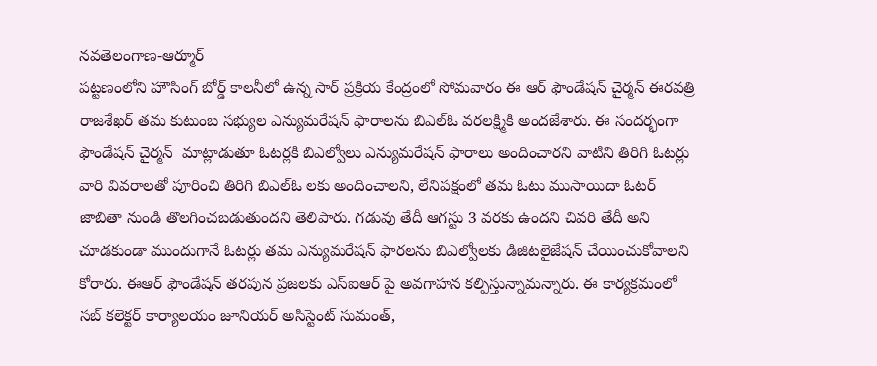నవతెలంగాణ-ఆర్మూర్
పట్టణంలోని హౌసింగ్ బోర్డ్ కాలనీలో ఉన్న సార్ ప్రక్రియ కేంద్రంలో సోమవారం ఈ ఆర్ ఫౌండేషన్ చైర్మన్ ఈరవత్రి రాజశేఖర్ తమ కుటుంబ సభ్యుల ఎన్యుమరేషన్ ఫారాలను బిఎల్ఓ వరలక్ష్మికి అందజేశారు. ఈ సందర్భంగా ఫౌండేషన్ చైర్మన్  మాట్లాడుతూ ఓటర్లకి బిఎల్వోలు ఎన్యుమరేషన్ ఫారాలు అందించారని వాటిని తిరిగి ఓటర్లు వారి వివరాలతో పూరించి తిరిగి బిఎల్ఓ లకు అందించాలని, లేనిపక్షంలో తమ ఓటు ముసాయిదా ఓటర్ జాబితా నుండి తొలగించబడుతుందని తెలిపారు. గడువు తేదీ ఆగస్టు 3 వరకు ఉందని చివరి తేదీ అని చూడకుండా ముందుగానే ఓటర్లు తమ ఎన్యుమరేషన్ ఫారలను బిఎల్వోలకు డిజిటలైజేషన్ చేయించుకోవాలని కోరారు. ఈఆర్ ఫౌండేషన్ తరపున ప్రజలకు ఎస్ఐఆర్ పై అవగాహన కల్పిస్తున్నామన్నారు. ఈ కార్యక్రమంలో సబ్ కలెక్టర్ కార్యాలయం జూనియర్ అసిస్టెంట్ సుమంత్,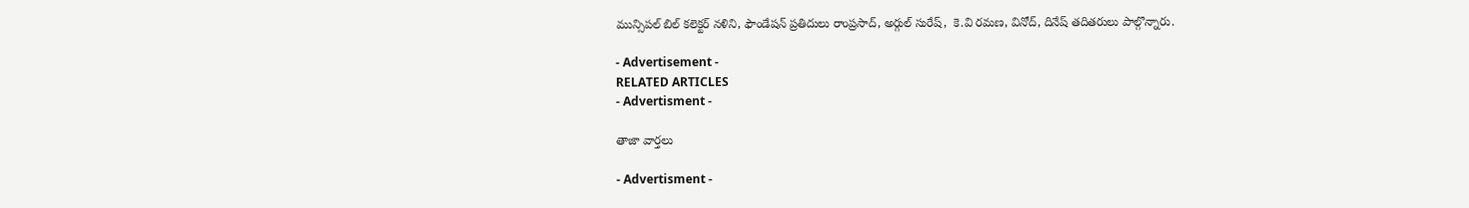మున్సిపల్ బిల్ కలెక్టర్ నళిని, ఫౌండేషన్ ప్రతిదులు రాంప్రసాద్, అర్గుల్ సురేష్,  కె.వి రమణ, వినోద్, దినేష్ తదితరులు పాల్గొన్నారు.

- Advertisement -
RELATED ARTICLES
- Advertisment -

తాజా వార్తలు

- Advertisment -